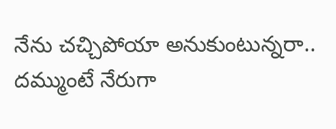నేను చచ్చిపోయా అనుకుంటున్నరా.. దమ్ముంటే నేరుగా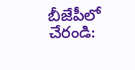బీజేపీలో చేరండి: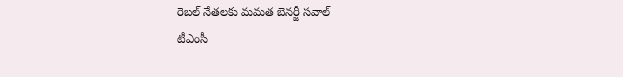రెబల్ నేతలకు మమత బెనర్జీ సవాల్
టీఎంసీ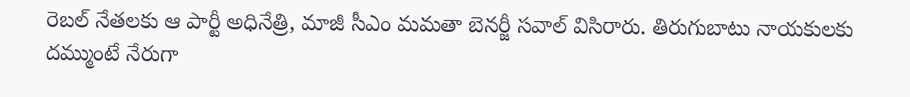రెబల్ నేతలకు ఆ పార్టీ అధినేత్రి, మాజీ సీఎం మమతా బెనర్జీ సవాల్ విసిరారు. తిరుగుబాటు నాయకులకు దమ్ముంటే నేరుగా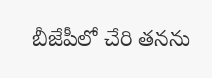బీజేపీలో చేరి తనను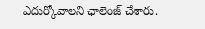ఎదుర్కోవాలని ఛాలెంజ్ చేశారు.